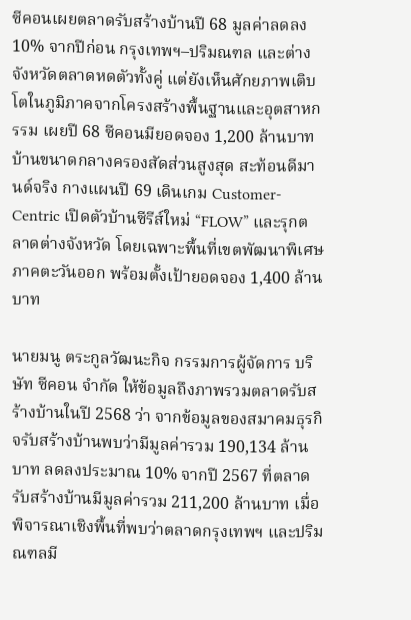ซีคอนเผยตลาดรับสร้างบ้านปี 68 มูลค่าลดลง 10% จากปีก่อน กรุงเทพฯ–ปริมณฑล และต่างจังหวัดตลาดหดตัวทั้งคู่ แต่ยังเห็นศักยภาพเติบโตในภูมิภาคจากโครงสร้างพื้นฐานและอุตสาหกรรม เผยปี 68 ซีคอนมียอดจอง 1,200 ล้านบาท บ้านขนาดกลางครองสัดส่วนสูงสุด สะท้อนดีมานด์จริง กางแผนปี 69 เดินเกม Customer-Centric เปิดตัวบ้านซีรีส์ใหม่ “FLOW” และรุกตลาดต่างจังหวัด โดยเฉพาะพื้นที่เขตพัฒนาพิเศษภาคตะวันออก พร้อมตั้งเป้ายอดจอง 1,400 ล้านบาท

นายมนู ตระกูลวัฒนะกิจ กรรมการผู้จัดการ บริษัท ซีคอน จำกัด ให้ข้อมูลถึงภาพรวมตลาดรับสร้างบ้านในปี 2568 ว่า จากข้อมูลของสมาคมธุรกิจรับสร้างบ้านพบว่ามีมูลค่ารวม 190,134 ล้านบาท ลดลงประมาณ 10% จากปี 2567 ที่ตลาดรับสร้างบ้านมีมูลค่ารวม 211,200 ล้านบาท เมื่อพิจารณาเชิงพื้นที่พบว่าตลาดกรุงเทพฯ และปริมณฑลมี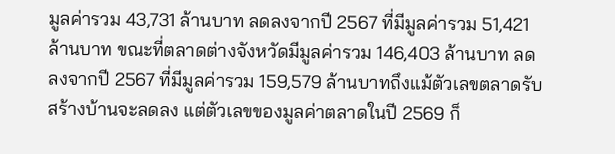มูลค่ารวม 43,731 ล้านบาท ลดลงจากปี 2567 ที่มีมูลค่ารวม 51,421 ล้านบาท ขณะที่ตลาดต่างจังหวัดมีมูลค่ารวม 146,403 ล้านบาท ลดลงจากปี 2567 ที่มีมูลค่ารวม 159,579 ล้านบาทถึงแม้ตัวเลขตลาดรับสร้างบ้านจะลดลง แต่ตัวเลขของมูลค่าตลาดในปี 2569 ก็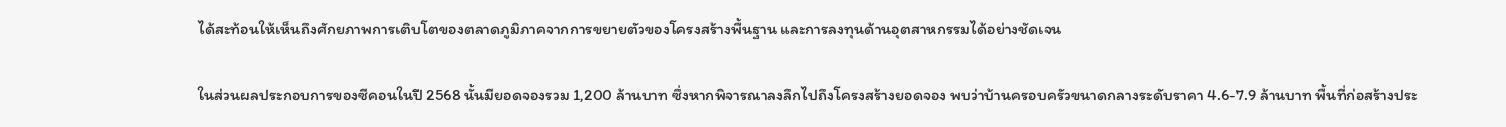ได้สะท้อนให้เห็นถึงศักยภาพการเติบโตของตลาดภูมิภาคจากการขยายตัวของโครงสร้างพื้นฐาน และการลงทุนด้านอุตสาหกรรมได้อย่างชัดเจน

ในส่วนผลประกอบการของซีคอนในปี 2568 นั้นมียอดจองรวม 1,200 ล้านบาท ซึ่งหากพิจารณาลงลึกไปถึงโครงสร้างยอดจอง พบว่าบ้านครอบครัวขนาดกลางระดับราคา 4.6-7.9 ล้านบาท พื้นที่ก่อสร้างประ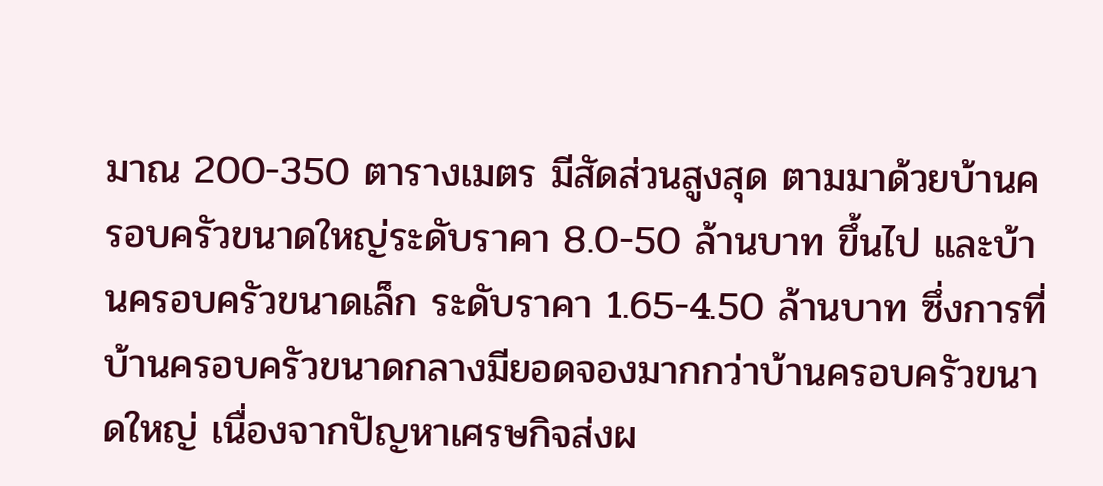มาณ 200-350 ตารางเมตร มีสัดส่วนสูงสุด ตามมาด้วยบ้านครอบครัวขนาดใหญ่ระดับราคา 8.0-50 ล้านบาท ขึ้นไป และบ้านครอบครัวขนาดเล็ก ระดับราคา 1.65-4.50 ล้านบาท ซึ่งการที่บ้านครอบครัวขนาดกลางมียอดจองมากกว่าบ้านครอบครัวขนาดใหญ่ เนื่องจากปัญหาเศรษกิจส่งผ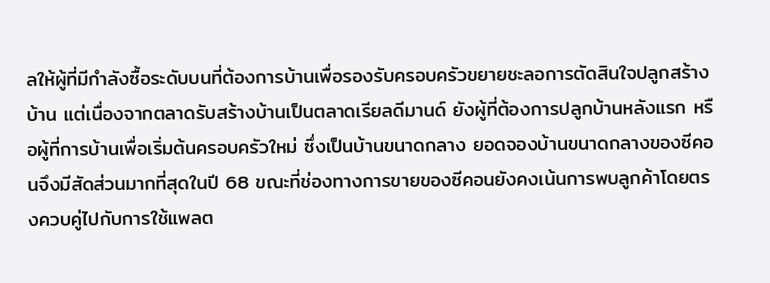ลให้ผู้ที่มีกำลังซื้อระดับบนที่ต้องการบ้านเพื่อรองรับครอบครัวขยายชะลอการตัดสินใจปลูกสร้างบ้าน แต่เนื่องจากตลาดรับสร้างบ้านเป็นตลาดเรียลดีมานด์ ยังผู้ที่ต้องการปลูกบ้านหลังแรก หรือผู้ที่การบ้านเพื่อเริ่มต้นครอบครัวใหม่ ซึ่งเป็นบ้านขนาดกลาง ยอดจองบ้านขนาดกลางของซีคอนจึงมีสัดส่วนมากที่สุดในปี 68 ขณะที่ช่องทางการขายของซีคอนยังคงเน้นการพบลูกค้าโดยตรงควบคู่ไปกับการใช้แพลต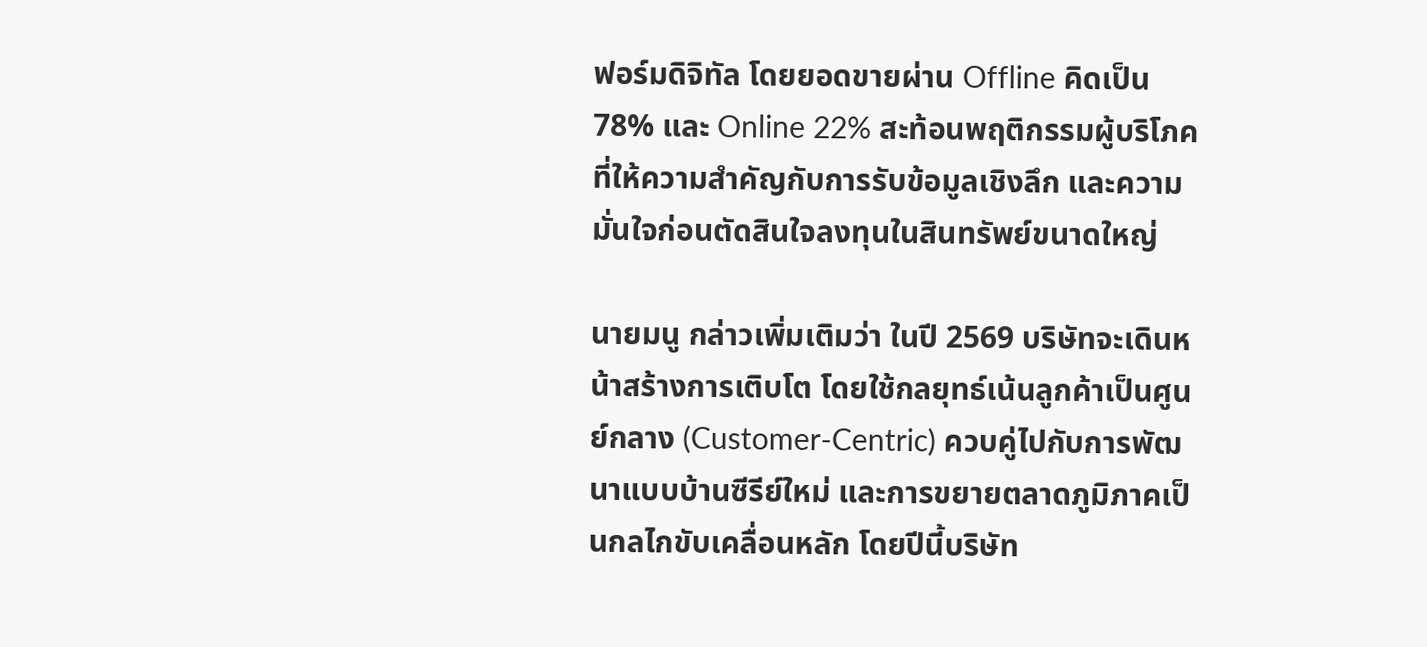ฟอร์มดิจิทัล โดยยอดขายผ่าน Offline คิดเป็น 78% และ Online 22% สะท้อนพฤติกรรมผู้บริโภคที่ให้ความสำคัญกับการรับข้อมูลเชิงลึก และความมั่นใจก่อนตัดสินใจลงทุนในสินทรัพย์ขนาดใหญ่

นายมนู กล่าวเพิ่มเติมว่า ในปี 2569 บริษัทจะเดินหน้าสร้างการเติบโต โดยใช้กลยุทธ์เน้นลูกค้าเป็นศูนย์กลาง (Customer-Centric) ควบคู่ไปกับการพัฒนาแบบบ้านซีรีย์ใหม่ และการขยายตลาดภูมิภาคเป็นกลไกขับเคลื่อนหลัก โดยปีนี้บริษัท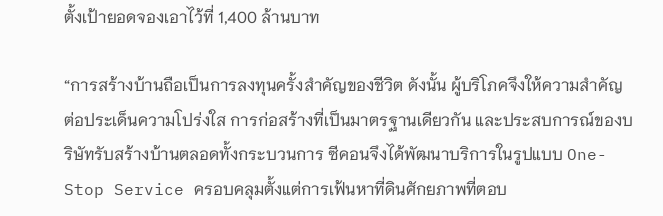ตั้งเป้ายอดจองเอาไว้ที่ 1,400 ล้านบาท

“การสร้างบ้านถือเป็นการลงทุนครั้งสำคัญของชีวิต ดังนั้น ผู้บริโภคจึงให้ความสำคัญ ต่อประเด็นความโปร่งใส การก่อสร้างที่เป็นมาตรฐานเดียวกัน และประสบการณ์ของบริษัทรับสร้างบ้านตลอดทั้งกระบวนการ ซีคอนจึงได้พัฒนาบริการในรูปแบบ One-Stop Service ครอบคลุมตั้งแต่การเฟ้นหาที่ดินศักยภาพที่ตอบ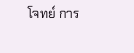โจทย์ การ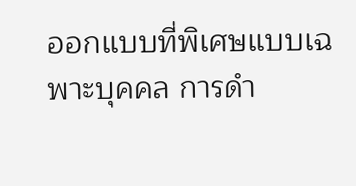ออกแบบที่พิเศษแบบเฉพาะบุคคล การดำ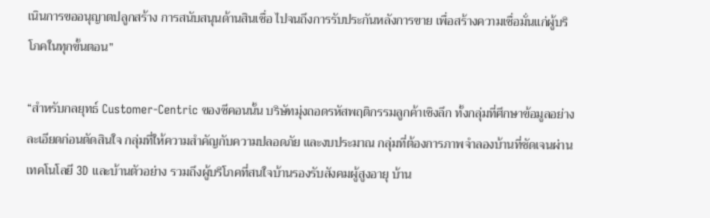เนินการขออนุญาตปลูกสร้าง การสนับสนุนด้านสินเชื่อ ไปจนถึงการรับประกันหลังการขาย เพื่อสร้างความเชื่อมั่นแก่ผู้บริโภคในทุกขั้นตอน”

“สำหรับกลยุทธ์ Customer-Centric ของซีคอนนั้น บริษัทมุ่งถอดรหัสพฤติกรรมลูกค้าเชิงลึก ทั้งกลุ่มที่ศึกษาข้อมูลอย่างละเอียดก่อนตัดสินใจ กลุ่มที่ให้ความสำคัญกับความปลอดภัย และงบประมาณ กลุ่มที่ต้องการภาพจำลองบ้านที่ชัดเจนผ่านเทคโนโลยี 3D และบ้านตัวอย่าง รวมถึงผู้บริโภคที่สนใจบ้านรองรับสังคมผู้สูงอายุ บ้าน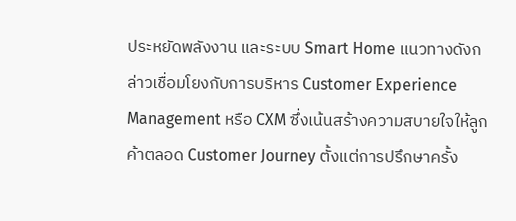ประหยัดพลังงาน และระบบ Smart Home แนวทางดังกล่าวเชื่อมโยงกับการบริหาร Customer Experience Management หรือ CXM ซึ่งเน้นสร้างความสบายใจให้ลูกค้าตลอด Customer Journey ตั้งแต่การปรึกษาครั้ง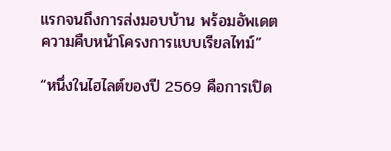แรกจนถึงการส่งมอบบ้าน พร้อมอัพเดตความคืบหน้าโครงการแบบเรียลไทม์”

“หนึ่งในไฮไลต์ของปี 2569 คือการเปิด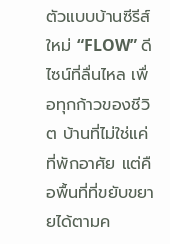ตัวแบบบ้านซีรีส์ใหม่ “FLOW” ดีไซน์ที่ลื่นไหล เพื่อทุกก้าวของชีวิต บ้านที่ไม่ใช่แค่ที่พักอาศัย แต่คือพื้นที่ที่ขยับขยายได้ตามค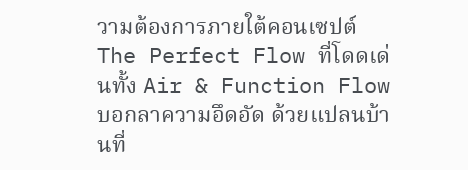วามต้องการภายใต้คอนเซปต์ The Perfect Flow ที่โดดเด่นทั้ง Air & Function Flow บอกลาความอึดอัด ด้วยแปลนบ้านที่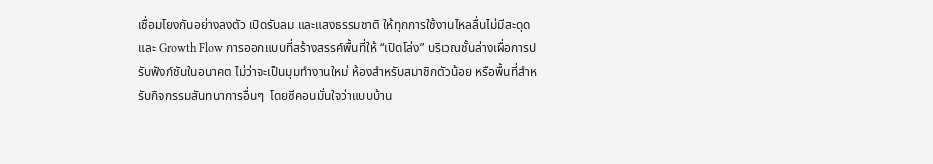เชื่อมโยงกันอย่างลงตัว เปิดรับลม และแสงธรรมชาติ ให้ทุกการใช้งานไหลลื่นไม่มีสะดุด และ Growth Flow การออกแบบที่สร้างสรรค์พื้นที่ให้ “เปิดโล่ง” บริเวณชั้นล่างเผื่อการปรับฟังก์ชันในอนาคต ไม่ว่าจะเป็นมุมทำงานใหม่ ห้องสำหรับสมาชิกตัวน้อย หรือพื้นที่สำหรับกิจกรรมสันทนาการอื่นๆ  โดยซีคอนมั่นใจว่าแบบบ้าน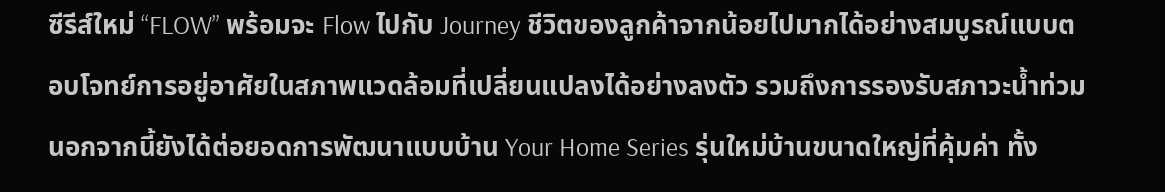ซีรีส์ใหม่ “FLOW” พร้อมจะ Flow ไปกับ Journey ชีวิตของลูกค้าจากน้อยไปมากได้อย่างสมบูรณ์แบบตอบโจทย์การอยู่อาศัยในสภาพแวดล้อมที่เปลี่ยนแปลงได้อย่างลงตัว รวมถึงการรองรับสภาวะน้ำท่วม นอกจากนี้ยังได้ต่อยอดการพัฒนาแบบบ้าน Your Home Series รุ่นใหม่บ้านขนาดใหญ่ที่คุ้มค่า ทั้ง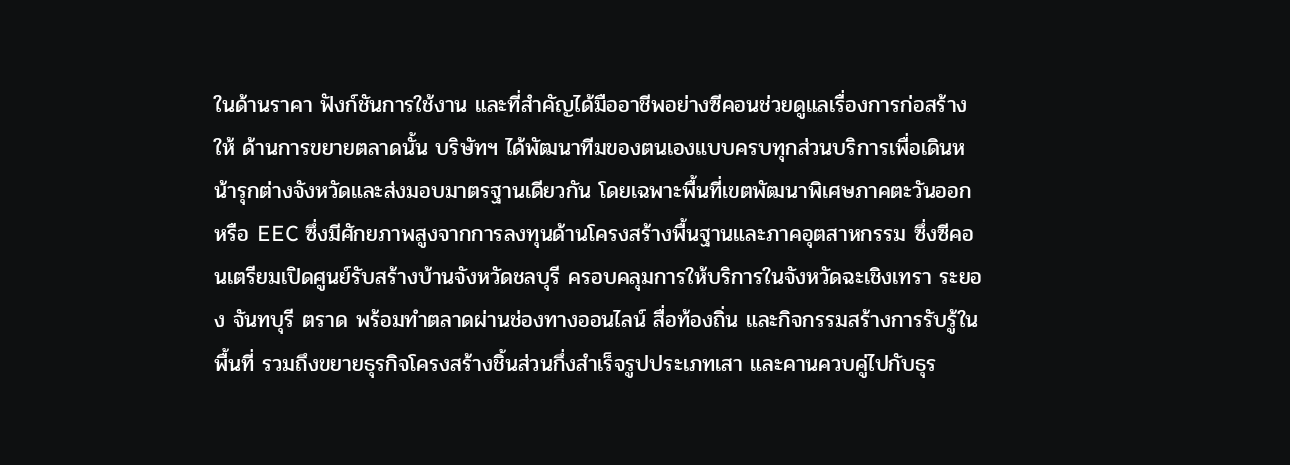ในด้านราคา ฟังก์ชันการใช้งาน และที่สำคัญได้มืออาชีพอย่างซีคอนช่วยดูแลเรื่องการก่อสร้างให้ ด้านการขยายตลาดนั้น บริษัทฯ ได้พัฒนาทีมของตนเองแบบครบทุกส่วนบริการเพื่อเดินหน้ารุกต่างจังหวัดและส่งมอบมาตรฐานเดียวกัน โดยเฉพาะพื้นที่เขตพัฒนาพิเศษภาคตะวันออก หรือ EEC ซึ่งมีศักยภาพสูงจากการลงทุนด้านโครงสร้างพื้นฐานและภาคอุตสาหกรรม ซึ่งซีคอนเตรียมเปิดศูนย์รับสร้างบ้านจังหวัดชลบุรี ครอบคลุมการให้บริการในจังหวัดฉะเชิงเทรา ระยอง จันทบุรี ตราด พร้อมทำตลาดผ่านช่องทางออนไลน์ สื่อท้องถิ่น และกิจกรรมสร้างการรับรู้ในพื้นที่ รวมถึงขยายธุรกิจโครงสร้างชิ้นส่วนกึ่งสำเร็จรูปประเภทเสา และคานควบคู่ไปกับธุร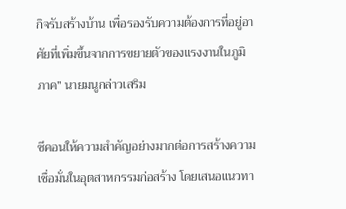กิจรับสร้างบ้าน เพื่อรองรับความต้องการที่อยู่อาศัยที่เพิ่มขึ้นจากการขยายตัวของแรงงานในภูมิภาค” นายมนูกล่าวเสริม

ซีคอนให้ความสำคัญอย่างมากต่อการสร้างความเชื่อมั่นในอุตสาหกรรมก่อสร้าง โดยเสนอแนวทา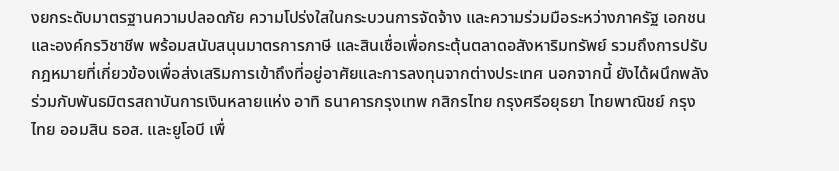งยกระดับมาตรฐานความปลอดภัย ความโปร่งใสในกระบวนการจัดจ้าง และความร่วมมือระหว่างภาครัฐ เอกชน และองค์กรวิชาชีพ พร้อมสนับสนุนมาตรการภาษี และสินเชื่อเพื่อกระตุ้นตลาดอสังหาริมทรัพย์ รวมถึงการปรับกฎหมายที่เกี่ยวข้องเพื่อส่งเสริมการเข้าถึงที่อยู่อาศัยและการลงทุนจากต่างประเทศ นอกจากนี้ ยังได้ผนึกพลังร่วมกับพันธมิตรสถาบันการเงินหลายแห่ง อาทิ ธนาคารกรุงเทพ กสิกรไทย กรุงศรีอยุธยา ไทยพาณิชย์ กรุงไทย ออมสิน ธอส. และยูโอบี เพื่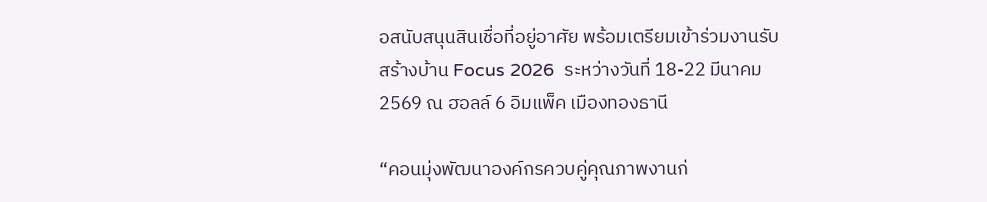อสนับสนุนสินเชื่อที่อยู่อาศัย พร้อมเตรียมเข้าร่วมงานรับสร้างบ้าน Focus 2026  ระหว่างวันที่ 18-22 มีนาคม 2569 ณ ฮอลล์ 6 อิมแพ็ค เมืองทองธานี

“คอนมุ่งพัฒนาองค์กรควบคู่คุณภาพงานก่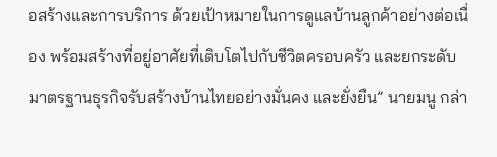อสร้างและการบริการ ด้วยเป้าหมายในการดูแลบ้านลูกค้าอย่างต่อเนื่อง พร้อมสร้างที่อยู่อาศัยที่เติบโตไปกับชีวิตครอบครัว และยกระดับมาตรฐานธุรกิจรับสร้างบ้านไทยอย่างมั่นคง และยั่งยืน” นายมนู กล่า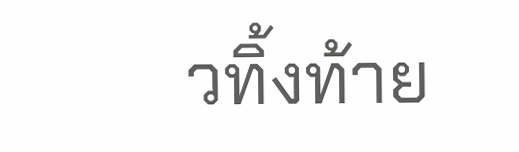วทิ้งท้าย